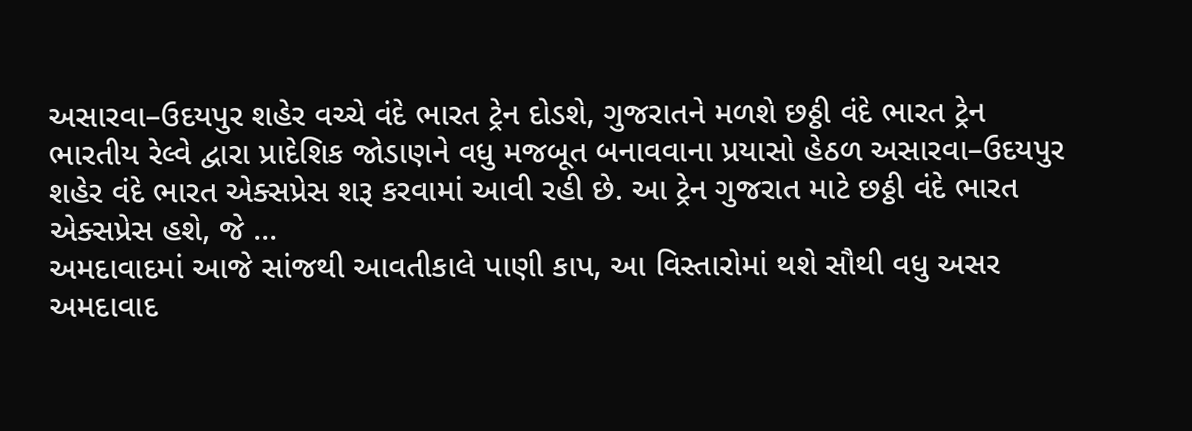અસારવા–ઉદયપુર શહેર વચ્ચે વંદે ભારત ટ્રેન દોડશે, ગુજરાતને મળશે છઠ્ઠી વંદે ભારત ટ્રેન
ભારતીય રેલ્વે દ્વારા પ્રાદેશિક જોડાણને વધુ મજબૂત બનાવવાના પ્રયાસો હેઠળ અસારવા–ઉદયપુર શહેર વંદે ભારત એક્સપ્રેસ શરૂ કરવામાં આવી રહી છે. આ ટ્રેન ગુજરાત માટે છઠ્ઠી વંદે ભારત એક્સપ્રેસ હશે, જે ...
અમદાવાદમાં આજે સાંજથી આવતીકાલે પાણી કાપ, આ વિસ્તારોમાં થશે સૌથી વધુ અસર
અમદાવાદ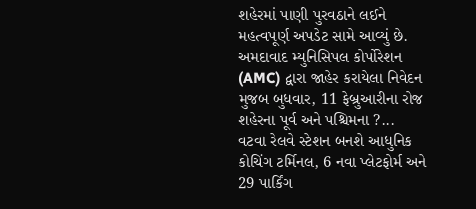શહેરમાં પાણી પુરવઠાને લઈને મહત્વપૂર્ણ અપડેટ સામે આવ્યું છે. અમદાવાદ મ્યુનિસિપલ કોર્પોરેશન (AMC) દ્વારા જાહેર કરાયેલા નિવેદન મુજબ બુધવાર, 11 ફેબ્રુઆરીના રોજ શહેરના પૂર્વ અને પશ્ચિમના ?...
વટવા રેલવે સ્ટેશન બનશે આધુનિક કોચિંગ ટર્મિનલ, 6 નવા પ્લેટફોર્મ અને 29 પાર્કિંગ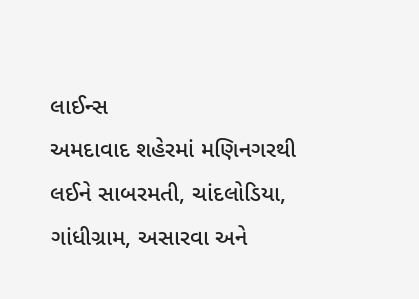લાઈન્સ
અમદાવાદ શહેરમાં મણિનગરથી લઈને સાબરમતી, ચાંદલોડિયા, ગાંધીગ્રામ, અસારવા અને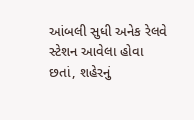આંબલી સુધી અનેક રેલવે સ્ટેશન આવેલા હોવા છતાં, શહેરનું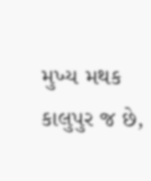મુખ્ય મથક કાલુપુર જ છે,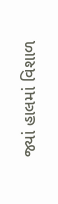જ્યાં હાલમાં વિશાળ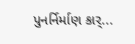પુનર્નિર્માણ કાર્...